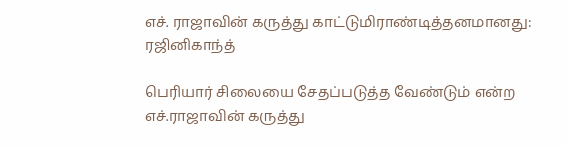எச். ராஜாவின் கருத்து காட்டுமிராண்டித்தனமானது: ரஜினிகாந்த்

பெரியார் சிலையை சேதப்படுத்த வேண்டும் என்ற எச்.ராஜாவின் கருத்து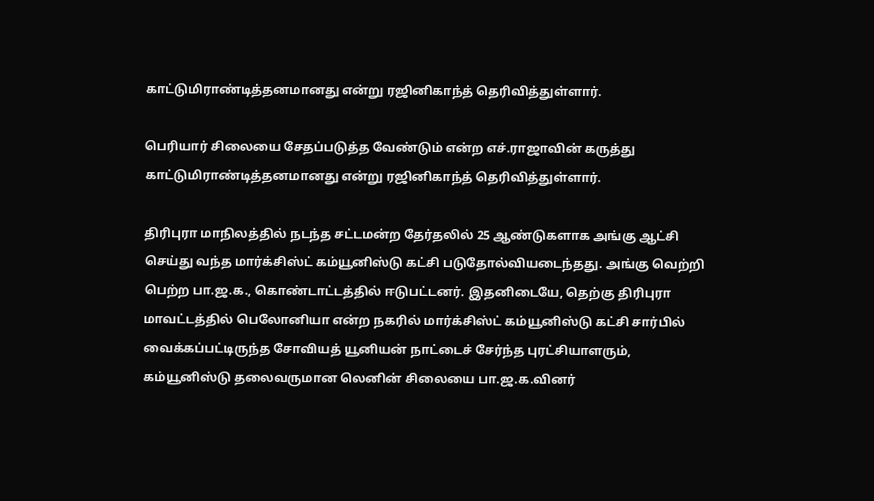காட்டுமிராண்டித்தனமானது என்று ரஜினிகாந்த் தெரிவித்துள்ளார்.

பெரியார் சிலையை சேதப்படுத்த வேண்டும் என்ற எச்.ராஜாவின் கருத்து காட்டுமிராண்டித்தனமானது என்று ரஜினிகாந்த் தெரிவித்துள்ளார்.

திரிபுரா மாநிலத்தில் நடந்த சட்டமன்ற தேர்தலில் 25 ஆண்டுகளாக அங்கு ஆட்சி செய்து வந்த மார்க்சிஸ்ட் கம்யூனிஸ்டு கட்சி படுதோல்வியடைந்தது. அங்கு வெற்றி பெற்ற பா.ஜ.க., கொண்டாட்டத்தில் ஈடுபட்டனர். இதனிடையே, தெற்கு திரிபுரா மாவட்டத்தில் பெலோனியா என்ற நகரில் மார்க்சிஸ்ட் கம்யூனிஸ்டு கட்சி சார்பில் வைக்கப்பட்டிருந்த சோவியத் யூனியன் நாட்டைச் சேர்ந்த புரட்சியாளரும், கம்யூனிஸ்டு தலைவருமான லெனின் சிலையை பா.ஜ.க.வினர்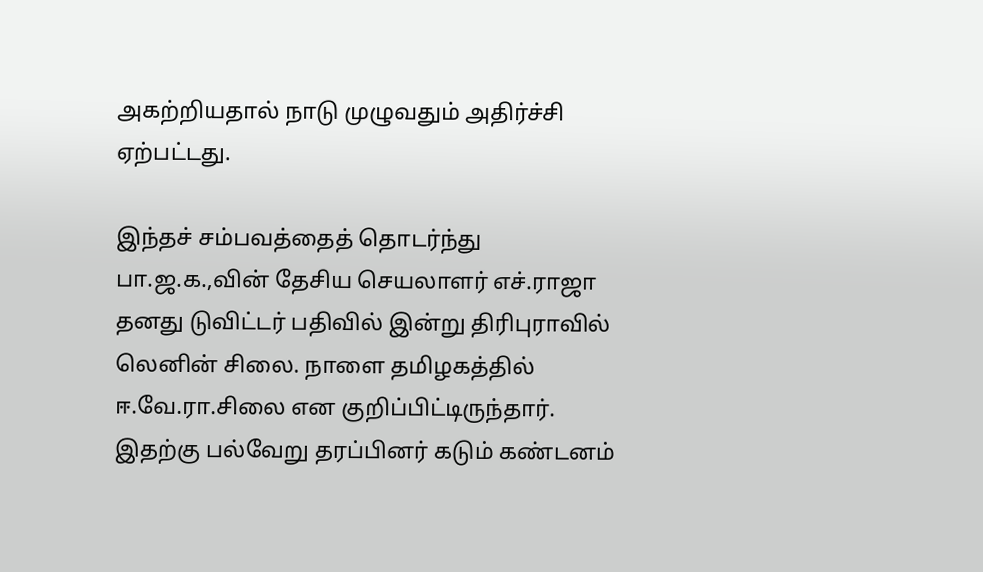அகற்றியதால் நாடு முழுவதும் அதிர்ச்சி ஏற்பட்டது.

இந்தச் சம்பவத்தைத் தொடர்ந்து பா.ஜ.க.,வின் தேசிய செயலாளர் எச்.ராஜா தனது டுவிட்டர் பதிவில் இன்று திரிபுராவில் லெனின் சிலை. நாளை தமிழகத்தில் ஈ.வே.ரா.சிலை என குறிப்பிட்டிருந்தார். இதற்கு பல்வேறு தரப்பினர் கடும் கண்டனம்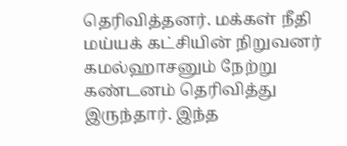தெரிவித்தனர். மக்கள் நீதி மய்யக் கட்சியின் நிறுவனர் கமல்ஹாசனும் நேற்று கண்டனம் தெரிவித்து இருந்தார். இந்த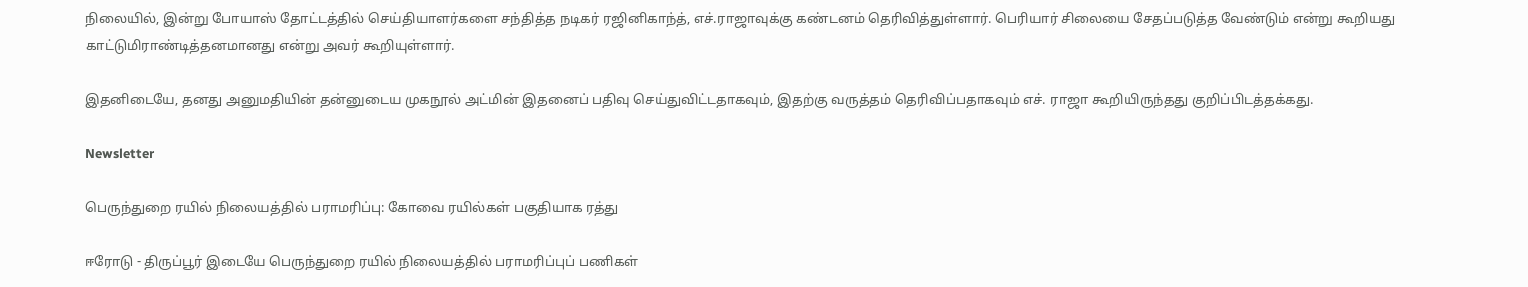நிலையில், இன்று போயாஸ் தோட்டத்தில் செய்தியாளர்களை சந்தித்த நடிகர் ரஜினிகாந்த், எச்.ராஜாவுக்கு கண்டனம் தெரிவித்துள்ளார். பெரியார் சிலையை சேதப்படுத்த வேண்டும் என்று கூறியது காட்டுமிராண்டித்தனமானது என்று அவர் கூறியுள்ளார்.

இதனிடையே, தனது அனுமதியின் தன்னுடைய முகநூல் அட்மின் இதனைப் பதிவு செய்துவிட்டதாகவும், இதற்கு வருத்தம் தெரிவிப்பதாகவும் எச். ராஜா கூறியிருந்தது குறிப்பிடத்தக்கது.

Newsletter

பெருந்துறை ரயில் நிலையத்தில் பராமரிப்பு: கோவை ரயில்கள் பகுதியாக ரத்து

ஈரோடு - திருப்பூர் இடையே பெருந்துறை ரயில் நிலையத்தில் பராமரிப்புப் பணிகள்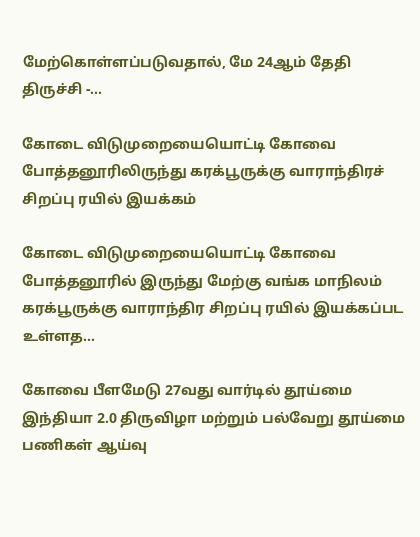மேற்கொள்ளப்படுவதால், மே 24ஆம் தேதி திருச்சி -...

கோடை விடுமுறையையொட்டி கோவை  போத்தனூரிலிருந்து கரக்பூருக்கு வாராந்திரச் சிறப்பு ரயில் இயக்கம்

கோடை விடுமுறையையொட்டி கோவை  போத்தனூரில் இருந்து மேற்கு வங்க மாநிலம் கரக்பூருக்கு வாராந்திர சிறப்பு ரயில் இயக்கப்பட உள்ளத...

கோவை பீளமேடு 27வது வார்டில் தூய்மை இந்தியா 2.0 திருவிழா மற்றும் பல்வேறு தூய்மை பணிகள் ஆய்வு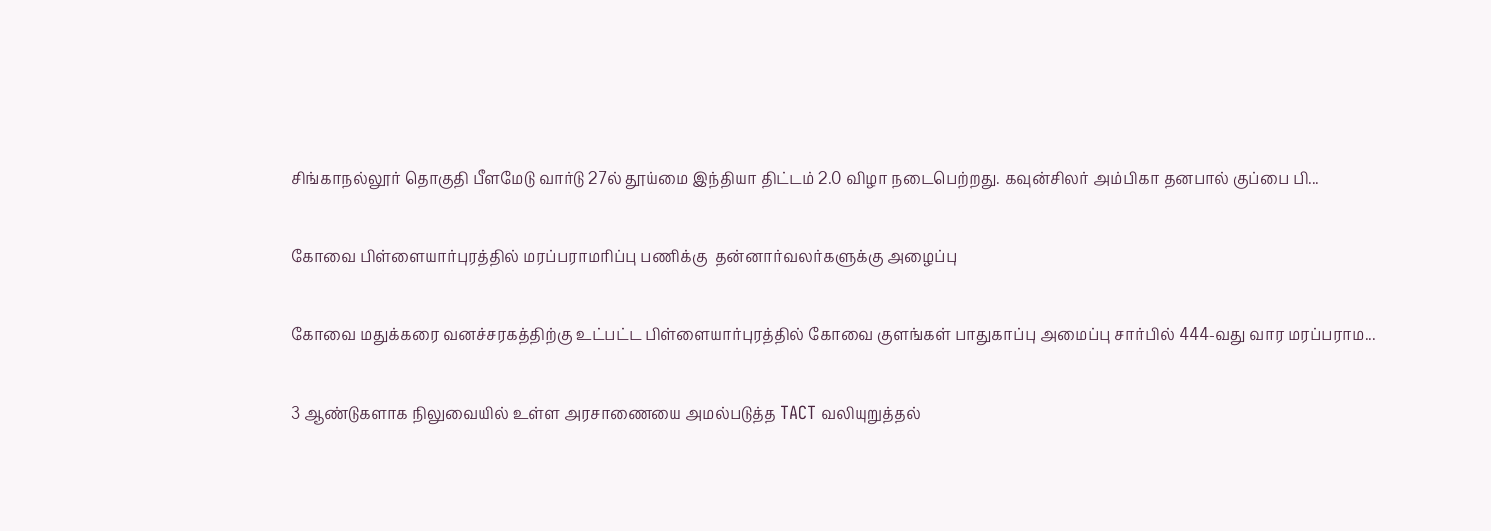சிங்காநல்லூர் தொகுதி பீளமேடு வார்டு 27ல் தூய்மை இந்தியா திட்டம் 2.0 விழா நடைபெற்றது. கவுன்சிலர் அம்பிகா தனபால் குப்பை பி...

கோவை பிள்ளையார்புரத்தில் மரப்பராமரிப்பு பணிக்கு  தன்னார்வலர்களுக்கு அழைப்பு

கோவை மதுக்கரை வனச்சரகத்திற்கு உட்பட்ட பிள்ளையார்புரத்தில் கோவை குளங்கள் பாதுகாப்பு அமைப்பு சார்பில் 444-வது வார மரப்பராம...

3 ஆண்டுகளாக நிலுவையில் உள்ள அரசாணையை அமல்படுத்த TACT வலியுறுத்தல்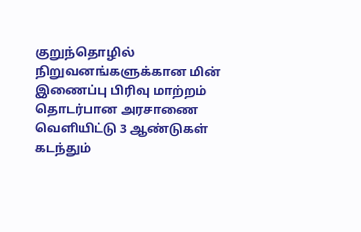குறுந்தொழில் நிறுவனங்களுக்கான மின் இணைப்பு பிரிவு மாற்றம் தொடர்பான அரசாணை வெளியிட்டு 3 ஆண்டுகள் கடந்தும்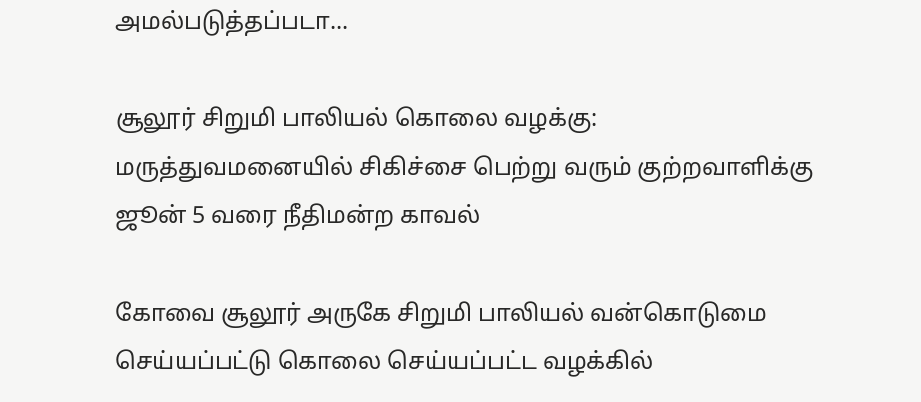அமல்படுத்தப்படா...

சூலூர் சிறுமி பாலியல் கொலை வழக்கு: மருத்துவமனையில் சிகிச்சை பெற்று வரும் குற்றவாளிக்கு ஜூன் 5 வரை நீதிமன்ற காவல்

கோவை சூலூர் அருகே சிறுமி பாலியல் வன்கொடுமை செய்யப்பட்டு கொலை செய்யப்பட்ட வழக்கில்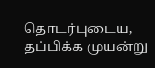தொடர்புடைய, தப்பிக்க முயன்று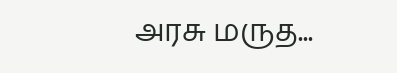அரசு மருத...